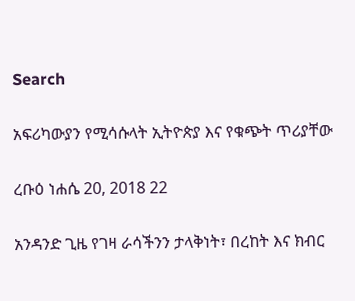Search

አፍሪካውያን የሚሳሱላት ኢትዮጵያ እና የቁጭት ጥሪያቸው

ረቡዕ ነሐሴ 20, 2018 22

አንዳንድ ጊዜ የገዛ ራሳችንን ታላቅነት፣ በረከት እና ክብር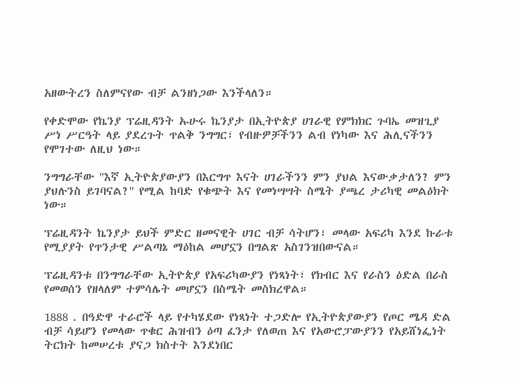አዘውትረን ስለምናየው ብቻ ልንዘነጋው እንችላለን።

የቀድሞው የኬንያ ፕሬዚዳንት ኡሁሩ ኬንያታ በኢትዮጵያ ሀገራዊ የምክክር ጉባኤ መዝጊያ ሥነ ሥርዓት ላይ ያደረጉት ጥልቅ ንግግር፣ የብዙዎቻችንን ልብ የነካው እና ሕሊናችንን የሞገተው ለዚህ ነው።

ንግግራቸው "እኛ ኢትዮጵያውያን በእርግጥ እናት ሀገራችንን ምን ያህል እናውቃታለን? ምን ያህሉንስ ይገባናል?" የሚል ከባድ የቁጭት እና የመነሣሣት ስሜት ያጫረ ታሪካዊ መልዕክት ነው።

ፕሬዚዳንት ኬንያታ ይህች ምድር ዘመናዊት ሀገር ብቻ ሳትሆን፣ መላው አፍሪካ እንደ ኩራቱ የሚያያት የጥንታዊ ሥልጣኔ ማዕከል መሆኗን በግልጽ አስገንዝበውናል።

ፕሬዚዳንቱ በንግግራቸው ኢትዮጵያ የአፍሪካውያን የነጻነት፣ የክብር እና የራስን ዕድል በራስ የመወሰን የዘላለም ተምሳሌት መሆኗን በስሜት መስክረዋል።

1888 . በዓድዋ ተራሮች ላይ የተካሄደው የነጻነት ተጋድሎ የኢትዮጵያውያን የጦር ሜዳ ድል ብቻ ሳይሆን የመላው ጥቁር ሕዝብን ዕጣ ፈንታ የለወጠ እና የአውሮፓውያንን የአይሸነፌነት ትርክት ከመሠረቱ ያናጋ ክስተት እንደነበር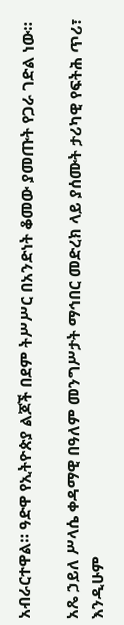አብራርተዋል። ዓድዋ የኢትዮጵያ ልጆች በደም ትሥሥር በአንድነት ቆመው ያመጡት የጋራ ገድል ነው።

አጼ ኃይለ ሥላሴ ቀዳማዊ በዓለም መንግሥታት ማኅበር መድረክ ላይ ያሰሙት ታሪካዊ የፍትሕ ጥሪ፣ እንዲሁም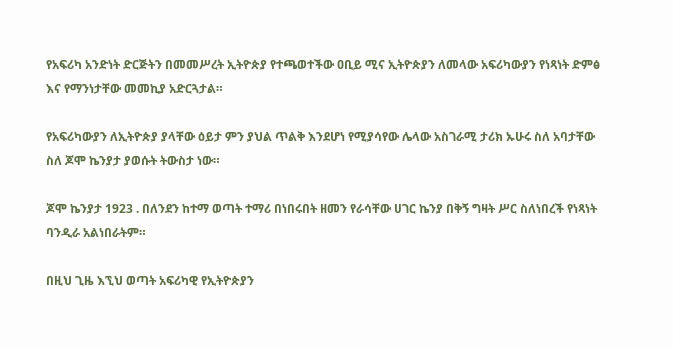የአፍሪካ አንድነት ድርጅትን በመመሥረት ኢትዮጵያ የተጫወተችው ዐቢይ ሚና ኢትዮጵያን ለመላው አፍሪካውያን የነጻነት ድምፅ እና የማንነታቸው መመኪያ አድርጓታል።

የአፍሪካውያን ለኢትዮጵያ ያላቸው ዕይታ ምን ያህል ጥልቅ እንደሆነ የሚያሳየው ሌላው አስገራሚ ታሪክ ኡሁሩ ስለ አባታቸው ስለ ጆሞ ኬንያታ ያወሱት ትውስታ ነው።

ጆሞ ኬንያታ 1923 . በለንደን ከተማ ወጣት ተማሪ በነበሩበት ዘመን የራሳቸው ሀገር ኬንያ በቅኝ ግዛት ሥር ስለነበረች የነጻነት ባንዲራ አልነበራትም።

በዚህ ጊዜ እኚህ ወጣት አፍሪካዊ የኢትዮጵያን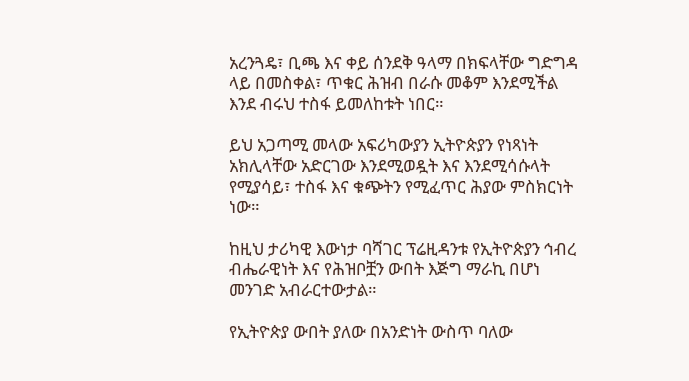አረንጓዴ፣ ቢጫ እና ቀይ ሰንደቅ ዓላማ በክፍላቸው ግድግዳ ላይ በመስቀል፣ ጥቁር ሕዝብ በራሱ መቆም እንደሚችል እንደ ብሩህ ተስፋ ይመለከቱት ነበር።

ይህ አጋጣሚ መላው አፍሪካውያን ኢትዮጵያን የነጻነት አክሊላቸው አድርገው እንደሚወዷት እና እንደሚሳሱላት የሚያሳይ፣ ተስፋ እና ቁጭትን የሚፈጥር ሕያው ምስክርነት ነው።

ከዚህ ታሪካዊ እውነታ ባሻገር ፕሬዚዳንቱ የኢትዮጵያን ኅብረ ብሔራዊነት እና የሕዝቦቿን ውበት እጅግ ማራኪ በሆነ መንገድ አብራርተውታል።

የኢትዮጵያ ውበት ያለው በአንድነት ውስጥ ባለው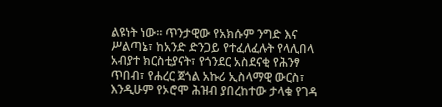ልዩነት ነው። ጥንታዊው የአክሱም ንግድ እና ሥልጣኔ፣ ከአንድ ድንጋይ የተፈለፈሉት የላሊበላ አብያተ ክርስቲያናት፣ የጎንደር አስደናቂ የሕንፃ ጥበብ፣ የሐረር ጀጎል አኩሪ ኢስላማዊ ውርስ፣ እንዲሁም የኦሮሞ ሕዝብ ያበረከተው ታላቁ የገዳ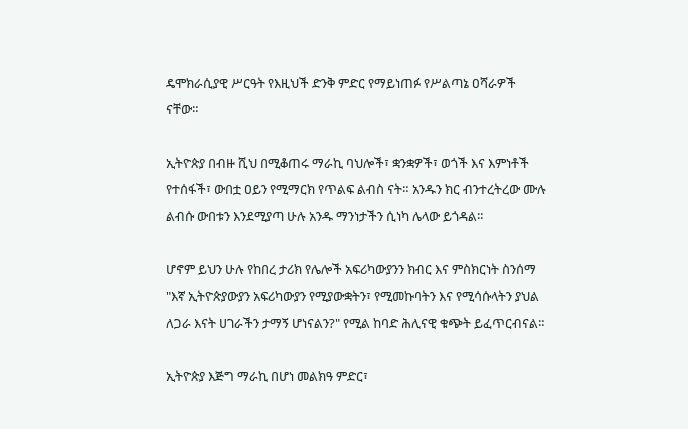ዴሞክራሲያዊ ሥርዓት የእዚህች ድንቅ ምድር የማይነጠፉ የሥልጣኔ ዐሻራዎች ናቸው።

ኢትዮጵያ በብዙ ሺህ በሚቆጠሩ ማራኪ ባህሎች፣ ቋንቋዎች፣ ወጎች እና እምነቶች የተሰፋች፣ ውበቷ ዐይን የሚማርክ የጥልፍ ልብስ ናት። አንዱን ክር ብንተረትረው ሙሉ ልብሱ ውበቱን እንደሚያጣ ሁሉ አንዱ ማንነታችን ሲነካ ሌላው ይጎዳል።

ሆኖም ይህን ሁሉ የከበረ ታሪክ የሌሎች አፍሪካውያንን ክብር እና ምስክርነት ስንሰማ "እኛ ኢትዮጵያውያን አፍሪካውያን የሚያውቋትን፣ የሚመኩባትን እና የሚሳሱላትን ያህል ለጋራ እናት ሀገራችን ታማኝ ሆነናልን?" የሚል ከባድ ሕሊናዊ ቁጭት ይፈጥርብናል።

ኢትዮጵያ እጅግ ማራኪ በሆነ መልክዓ ምድር፣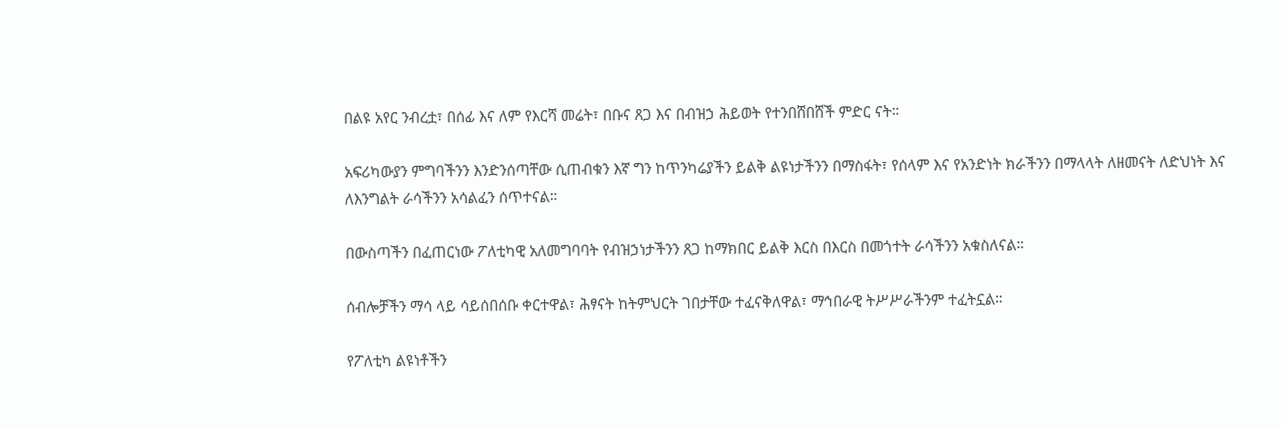በልዩ አየር ንብረቷ፣ በሰፊ እና ለም የእርሻ መሬት፣ በቡና ጸጋ እና በብዝኃ ሕይወት የተንበሸበሸች ምድር ናት።

አፍሪካውያን ምግባችንን እንድንሰጣቸው ሲጠብቁን እኛ ግን ከጥንካሬያችን ይልቅ ልዩነታችንን በማስፋት፣ የሰላም እና የአንድነት ክራችንን በማላላት ለዘመናት ለድህነት እና ለእንግልት ራሳችንን አሳልፈን ሰጥተናል።

በውስጣችን በፈጠርነው ፖለቲካዊ አለመግባባት የብዝኃነታችንን ጸጋ ከማክበር ይልቅ እርስ በእርስ በመጎተት ራሳችንን አቁስለናል።

ሰብሎቻችን ማሳ ላይ ሳይሰበሰቡ ቀርተዋል፣ ሕፃናት ከትምህርት ገበታቸው ተፈናቅለዋል፣ ማኅበራዊ ትሥሥራችንም ተፈትኗል።

የፖለቲካ ልዩነቶችን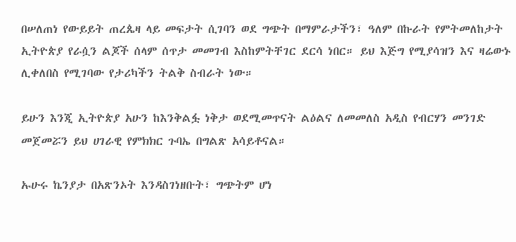በሠለጠነ የውይይት ጠረጴዛ ላይ መፍታት ሲገባን ወደ ግጭት በማምራታችን፣ ዓለም በኩራት የምትመለከታት ኢትዮጵያ የራሷን ልጆች ሰላም ሰጥታ መመገብ እስከምትቸገር ደርሳ ነበር። ይህ እጅግ የሚያሳዝን እና ዛሬውኑ ሊቀለበስ የሚገባው የታሪካችን ትልቅ ስብራት ነው።

ይሁን እንጂ ኢትዮጵያ አሁን ከእንቅልፏ ነቅታ ወደሚመጥናት ልዕልና ለመመለስ አዲስ የብርሃን መንገድ መጀመሯን ይህ ሀገራዊ የምክክር ጉባኤ በግልጽ አሳይቶናል።

ኡሁሩ ኬንያታ በአጽንኦት እንዳስገነዘቡት፣ ግጭትም ሆነ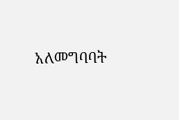አለመግባባት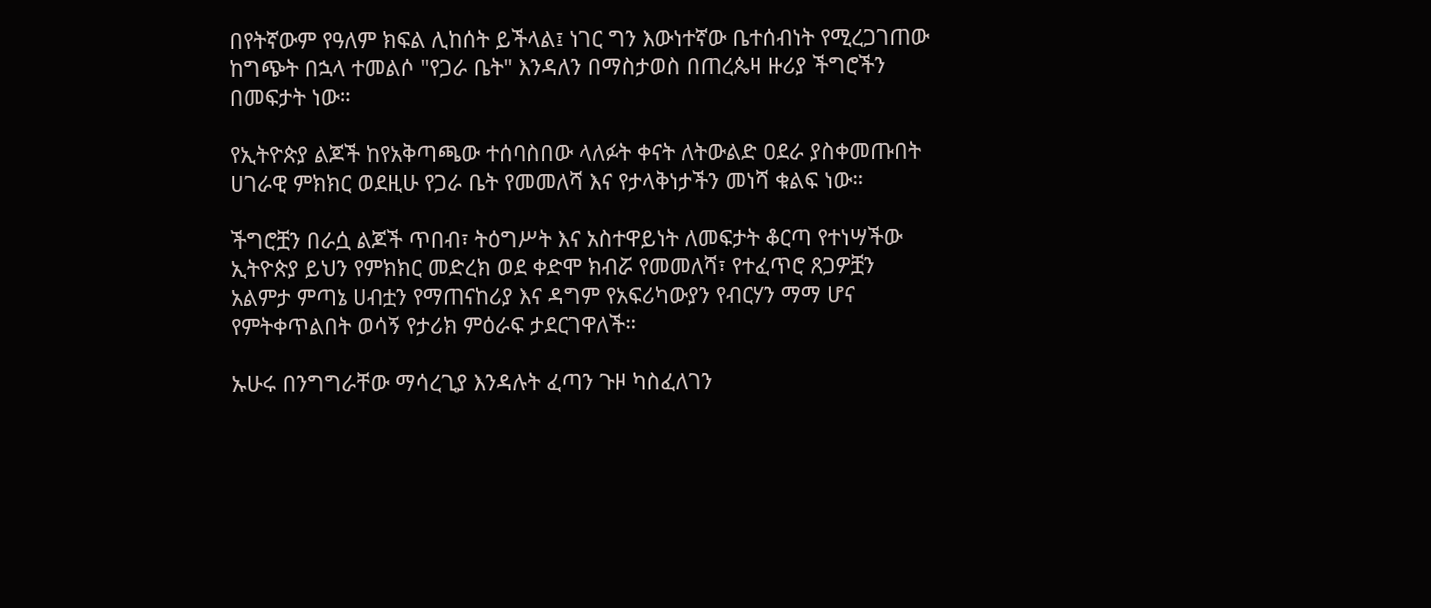በየትኛውም የዓለም ክፍል ሊከሰት ይችላል፤ ነገር ግን እውነተኛው ቤተሰብነት የሚረጋገጠው ከግጭት በኋላ ተመልሶ "የጋራ ቤት" እንዳለን በማስታወስ በጠረጴዛ ዙሪያ ችግሮችን በመፍታት ነው።

የኢትዮጵያ ልጆች ከየአቅጣጫው ተሰባስበው ላለፉት ቀናት ለትውልድ ዐደራ ያስቀመጡበት ሀገራዊ ምክክር ወደዚሁ የጋራ ቤት የመመለሻ እና የታላቅነታችን መነሻ ቁልፍ ነው።

ችግሮቿን በራሷ ልጆች ጥበብ፣ ትዕግሥት እና አስተዋይነት ለመፍታት ቆርጣ የተነሣችው ኢትዮጵያ ይህን የምክክር መድረክ ወደ ቀድሞ ክብሯ የመመለሻ፣ የተፈጥሮ ጸጋዎቿን አልምታ ምጣኔ ሀብቷን የማጠናከሪያ እና ዳግም የአፍሪካውያን የብርሃን ማማ ሆና የምትቀጥልበት ወሳኝ የታሪክ ምዕራፍ ታደርገዋለች።

ኡሁሩ በንግግራቸው ማሳረጊያ እንዳሉት ፈጣን ጉዞ ካስፈለገን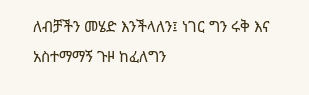ለብቻችን መሄድ እንችላለን፤ ነገር ግን ሩቅ እና አስተማማኝ ጉዞ ከፈለግን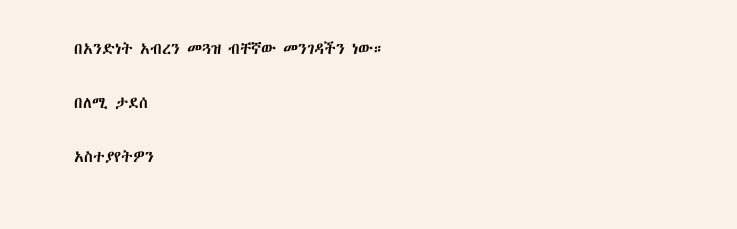በአንድነት አብረን መጓዝ ብቸኛው መንገዳችን ነው።

በለሚ ታደሰ

አስተያየትዎን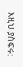እዚህ ያስፍሩ: